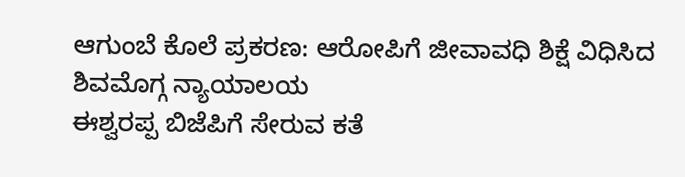ಆಗುಂಬೆ ಕೊಲೆ ಪ್ರಕರಣ: ಆರೋಪಿಗೆ ಜೀವಾವಧಿ ಶಿಕ್ಷೆ ವಿಧಿಸಿದ ಶಿವಮೊಗ್ಗ ನ್ಯಾಯಾಲಯ
ಈಶ್ವರಪ್ಪ ಬಿಜೆಪಿಗೆ ಸೇರುವ ಕತೆ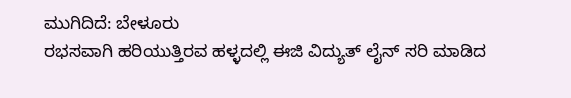ಮುಗಿದಿದೆ: ಬೇಳೂರು
ರಭಸವಾಗಿ ಹರಿಯುತ್ತಿರವ ಹಳ್ಳದಲ್ಲಿ ಈಜಿ ವಿದ್ಯುತ್ ಲೈನ್ ಸರಿ ಮಾಡಿದ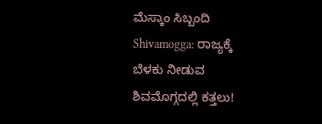ಮೆಸ್ಕಾಂ ಸಿಬ್ಬಂದಿ
Shivamogga: ರಾಜ್ಯಕ್ಕೆ ಬೆಳಕು ನೀಡುವ ಶಿವಮೊಗ್ಗದಲ್ಲಿ ಕತ್ತಲು!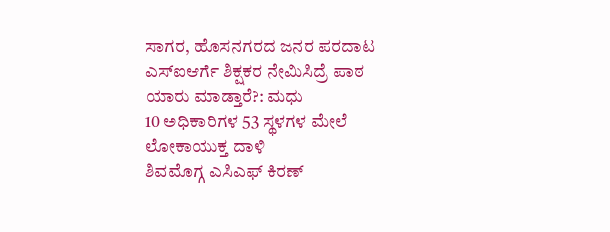ಸಾಗರ, ಹೊಸನಗರದ ಜನರ ಪರದಾಟ
ಎಸ್ಐಆರ್ಗೆ ಶಿಕ್ಷಕರ ನೇಮಿಸಿದ್ರೆ ಪಾಠ ಯಾರು ಮಾಡ್ತಾರೆ?: ಮಧು
10 ಅಧಿಕಾರಿಗಳ 53 ಸ್ಥಳಗಳ ಮೇಲೆ ಲೋಕಾಯುಕ್ತ ದಾಳಿ
ಶಿವಮೊಗ್ಗ ಎಸಿಎಫ್ ಕಿರಣ್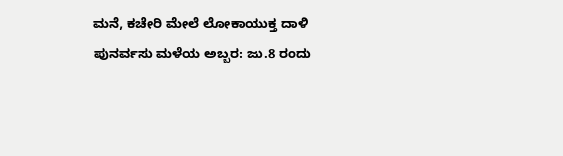ಮನೆ, ಕಚೇರಿ ಮೇಲೆ ಲೋಕಾಯುಕ್ತ ದಾಳಿ
ಪುನರ್ವಸು ಮಳೆಯ ಅಬ್ಬರ: ಜು.8 ರಂದು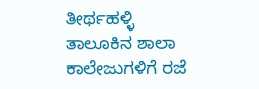ತೀರ್ಥಹಳ್ಳಿ ತಾಲೂಕಿನ ಶಾಲಾ ಕಾಲೇಜುಗಳಿಗೆ ರಜೆ